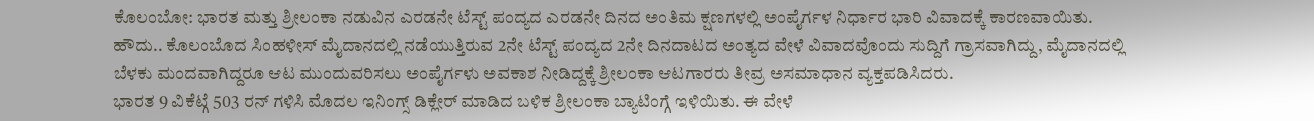ಕೊಲಂಬೋ: ಭಾರತ ಮತ್ತು ಶ್ರೀಲಂಕಾ ನಡುವಿನ ಎರಡನೇ ಟೆಸ್ಟ್ ಪಂದ್ಯದ ಎರಡನೇ ದಿನದ ಅಂತಿಮ ಕ್ಷಣಗಳಲ್ಲಿ ಅಂಪೈರ್ಗಳ ನಿರ್ಧಾರ ಭಾರಿ ವಿವಾದಕ್ಕೆ ಕಾರಣವಾಯಿತು.
ಹೌದು.. ಕೊಲಂಬೊದ ಸಿಂಹಳೀಸ್ ಮೈದಾನದಲ್ಲಿ ನಡೆಯುತ್ತಿರುವ 2ನೇ ಟೆಸ್ಟ್ ಪಂದ್ಯದ 2ನೇ ದಿನದಾಟದ ಅಂತ್ಯದ ವೇಳೆ ವಿವಾದವೊಂದು ಸುದ್ದಿಗೆ ಗ್ರಾಸವಾಗಿದ್ದು, ಮೈದಾನದಲ್ಲಿ ಬೆಳಕು ಮಂದವಾಗಿದ್ದರೂ ಆಟ ಮುಂದುವರಿಸಲು ಅಂಪೈರ್ಗಳು ಅವಕಾಶ ನೀಡಿದ್ದಕ್ಕೆ ಶ್ರೀಲಂಕಾ ಆಟಗಾರರು ತೀವ್ರ ಅಸಮಾಧಾನ ವ್ಯಕ್ತಪಡಿಸಿದರು.
ಭಾರತ 9 ವಿಕೆಟ್ಗೆ 503 ರನ್ ಗಳಿಸಿ ಮೊದಲ ಇನಿಂಗ್ಸ್ ಡಿಕ್ಲೇರ್ ಮಾಡಿದ ಬಳಿಕ ಶ್ರೀಲಂಕಾ ಬ್ಯಾಟಿಂಗ್ಗೆ ಇಳಿಯಿತು. ಈ ವೇಳೆ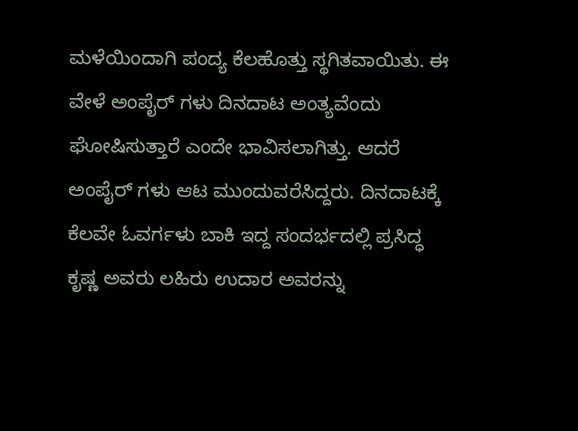ಮಳೆಯಿಂದಾಗಿ ಪಂದ್ಯ ಕೆಲಹೊತ್ತು ಸ್ಥಗಿತವಾಯಿತು. ಈ ವೇಳೆ ಅಂಪೈರ್ ಗಳು ದಿನದಾಟ ಅಂತ್ಯವೆಂದು ಘೋಷಿಸುತ್ತಾರೆ ಎಂದೇ ಭಾವಿಸಲಾಗಿತ್ತು. ಆದರೆ ಅಂಪೈರ್ ಗಳು ಆಟ ಮುಂದುವರೆಸಿದ್ದರು. ದಿನದಾಟಕ್ಕೆ ಕೆಲವೇ ಓವರ್ಗಳು ಬಾಕಿ ಇದ್ದ ಸಂದರ್ಭದಲ್ಲಿ ಪ್ರಸಿದ್ಧ ಕೃಷ್ಣ ಅವರು ಲಹಿರು ಉದಾರ ಅವರನ್ನು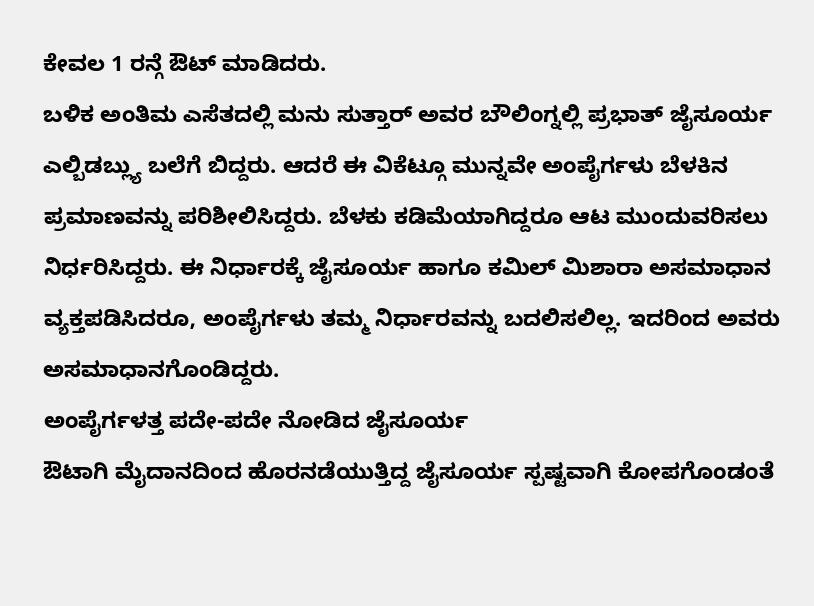ಕೇವಲ 1 ರನ್ಗೆ ಔಟ್ ಮಾಡಿದರು.
ಬಳಿಕ ಅಂತಿಮ ಎಸೆತದಲ್ಲಿ ಮನು ಸುತ್ತಾರ್ ಅವರ ಬೌಲಿಂಗ್ನಲ್ಲಿ ಪ್ರಭಾತ್ ಜೈಸೂರ್ಯ ಎಲ್ಬಿಡಬ್ಲ್ಯು ಬಲೆಗೆ ಬಿದ್ದರು. ಆದರೆ ಈ ವಿಕೆಟ್ಗೂ ಮುನ್ನವೇ ಅಂಪೈರ್ಗಳು ಬೆಳಕಿನ ಪ್ರಮಾಣವನ್ನು ಪರಿಶೀಲಿಸಿದ್ದರು. ಬೆಳಕು ಕಡಿಮೆಯಾಗಿದ್ದರೂ ಆಟ ಮುಂದುವರಿಸಲು ನಿರ್ಧರಿಸಿದ್ದರು. ಈ ನಿರ್ಧಾರಕ್ಕೆ ಜೈಸೂರ್ಯ ಹಾಗೂ ಕಮಿಲ್ ಮಿಶಾರಾ ಅಸಮಾಧಾನ ವ್ಯಕ್ತಪಡಿಸಿದರೂ, ಅಂಪೈರ್ಗಳು ತಮ್ಮ ನಿರ್ಧಾರವನ್ನು ಬದಲಿಸಲಿಲ್ಲ. ಇದರಿಂದ ಅವರು ಅಸಮಾಧಾನಗೊಂಡಿದ್ದರು.
ಅಂಪೈರ್ಗಳತ್ತ ಪದೇ-ಪದೇ ನೋಡಿದ ಜೈಸೂರ್ಯ
ಔಟಾಗಿ ಮೈದಾನದಿಂದ ಹೊರನಡೆಯುತ್ತಿದ್ದ ಜೈಸೂರ್ಯ ಸ್ಪಷ್ಟವಾಗಿ ಕೋಪಗೊಂಡಂತೆ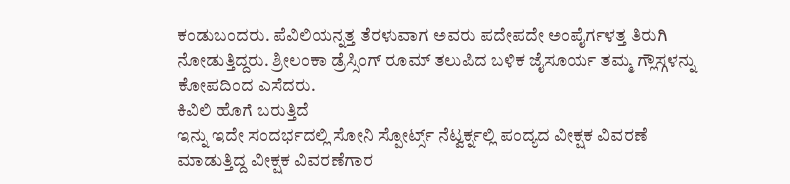ಕಂಡುಬಂದರು. ಪೆವಿಲಿಯನ್ನತ್ತ ತೆರಳುವಾಗ ಅವರು ಪದೇಪದೇ ಅಂಪೈರ್ಗಳತ್ತ ತಿರುಗಿ ನೋಡುತ್ತಿದ್ದರು. ಶ್ರೀಲಂಕಾ ಡ್ರೆಸ್ಸಿಂಗ್ ರೂಮ್ ತಲುಪಿದ ಬಳಿಕ ಜೈಸೂರ್ಯ ತಮ್ಮ ಗ್ಲೌಸ್ಗಳನ್ನು ಕೋಪದಿಂದ ಎಸೆದರು.
ಕಿವಿಲಿ ಹೊಗೆ ಬರುತ್ತಿದೆ
ಇನ್ನು ಇದೇ ಸಂದರ್ಭದಲ್ಲಿ ಸೋನಿ ಸ್ಪೋರ್ಟ್ಸ್ ನೆಟ್ವರ್ಕ್ನಲ್ಲಿ ಪಂದ್ಯದ ವೀಕ್ಷಕ ವಿವರಣೆ ಮಾಡುತ್ತಿದ್ದ ವೀಕ್ಷಕ ವಿವರಣೆಗಾರ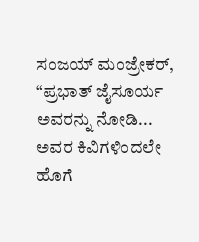ಸಂಜಯ್ ಮಂಜ್ರೇಕರ್, “ಪ್ರಭಾತ್ ಜೈಸೂರ್ಯ ಅವರನ್ನು ನೋಡಿ... ಅವರ ಕಿವಿಗಳಿಂದಲೇ ಹೊಗೆ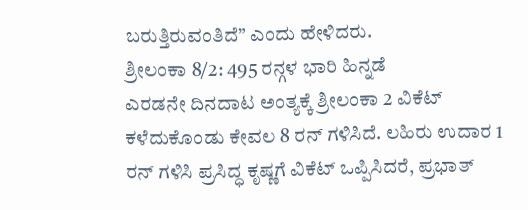ಬರುತ್ತಿರುವಂತಿದೆ” ಎಂದು ಹೇಳಿದರು.
ಶ್ರೀಲಂಕಾ 8/2: 495 ರನ್ಗಳ ಭಾರಿ ಹಿನ್ನಡೆ
ಎರಡನೇ ದಿನದಾಟ ಅಂತ್ಯಕ್ಕೆ ಶ್ರೀಲಂಕಾ 2 ವಿಕೆಟ್ ಕಳೆದುಕೊಂಡು ಕೇವಲ 8 ರನ್ ಗಳಿಸಿದೆ. ಲಹಿರು ಉದಾರ 1 ರನ್ ಗಳಿಸಿ ಪ್ರಸಿದ್ಧ ಕೃಷ್ಣಗೆ ವಿಕೆಟ್ ಒಪ್ಪಿಸಿದರೆ, ಪ್ರಭಾತ್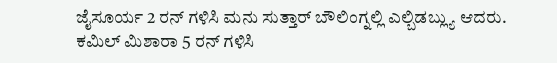ಜೈಸೂರ್ಯ 2 ರನ್ ಗಳಿಸಿ ಮನು ಸುತ್ತಾರ್ ಬೌಲಿಂಗ್ನಲ್ಲಿ ಎಲ್ಬಿಡಬ್ಲ್ಯು ಆದರು.
ಕಮಿಲ್ ಮಿಶಾರಾ 5 ರನ್ ಗಳಿಸಿ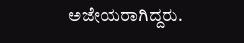ಅಜೇಯರಾಗಿದ್ದರು.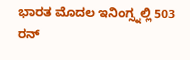ಭಾರತ ಮೊದಲ ಇನಿಂಗ್ಸ್ನಲ್ಲಿ 503 ರನ್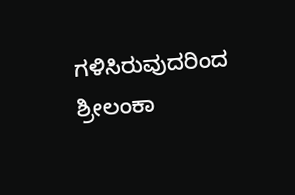ಗಳಿಸಿರುವುದರಿಂದ ಶ್ರೀಲಂಕಾ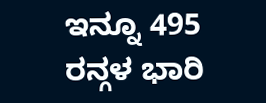ಇನ್ನೂ 495 ರನ್ಗಳ ಭಾರಿ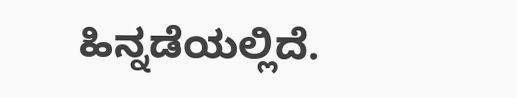ಹಿನ್ನಡೆಯಲ್ಲಿದೆ.